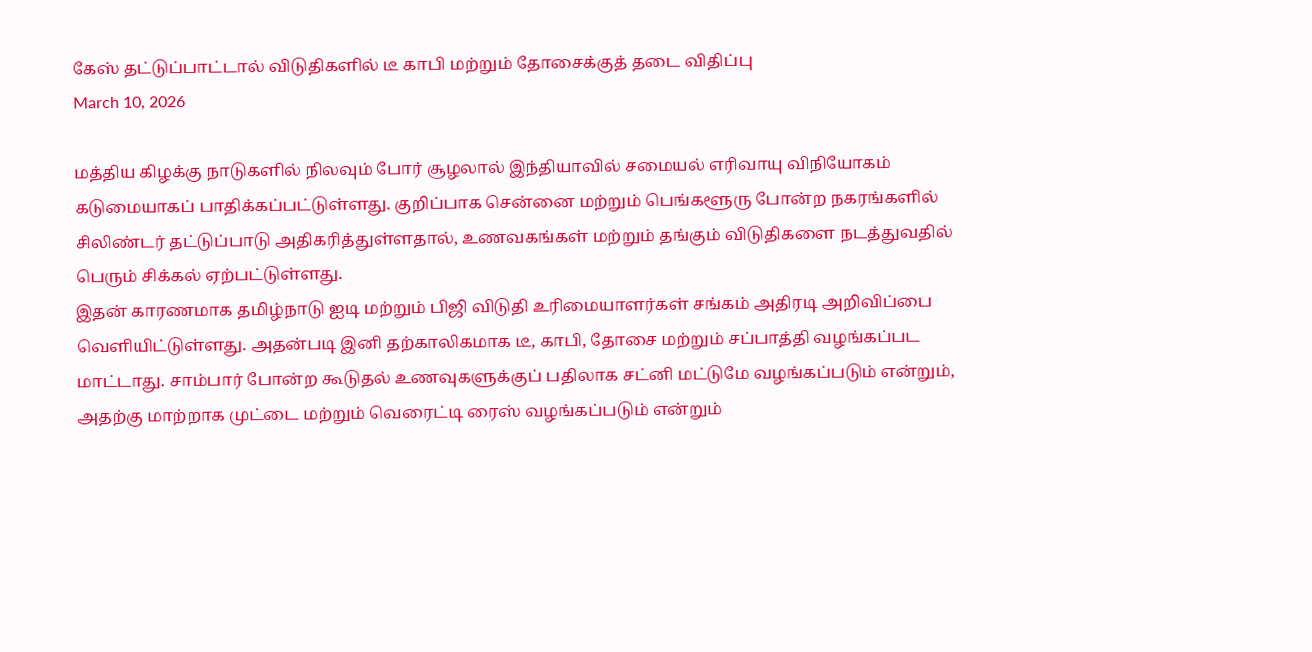கேஸ் தட்டுப்பாட்டால் விடுதிகளில் டீ காபி மற்றும் தோசைக்குத் தடை விதிப்பு
March 10, 2026

மத்திய கிழக்கு நாடுகளில் நிலவும் போர் சூழலால் இந்தியாவில் சமையல் எரிவாயு விநியோகம் கடுமையாகப் பாதிக்கப்பட்டுள்ளது. குறிப்பாக சென்னை மற்றும் பெங்களூரு போன்ற நகரங்களில் சிலிண்டர் தட்டுப்பாடு அதிகரித்துள்ளதால், உணவகங்கள் மற்றும் தங்கும் விடுதிகளை நடத்துவதில் பெரும் சிக்கல் ஏற்பட்டுள்ளது.
இதன் காரணமாக தமிழ்நாடு ஐடி மற்றும் பிஜி விடுதி உரிமையாளர்கள் சங்கம் அதிரடி அறிவிப்பை வெளியிட்டுள்ளது. அதன்படி இனி தற்காலிகமாக டீ, காபி, தோசை மற்றும் சப்பாத்தி வழங்கப்பட மாட்டாது. சாம்பார் போன்ற கூடுதல் உணவுகளுக்குப் பதிலாக சட்னி மட்டுமே வழங்கப்படும் என்றும், அதற்கு மாற்றாக முட்டை மற்றும் வெரைட்டி ரைஸ் வழங்கப்படும் என்றும்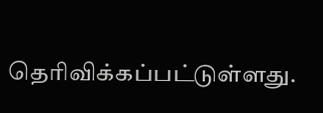தெரிவிக்கப்பட்டுள்ளது.